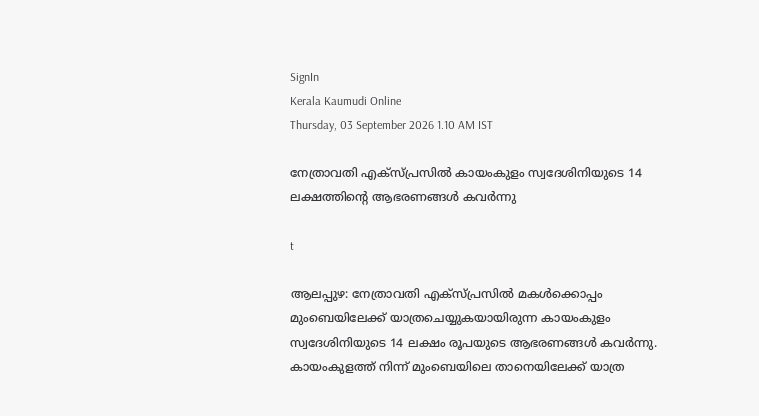SignIn
Kerala Kaumudi Online
Thursday, 03 September 2026 1.10 AM IST

നേത്രാവതി എക്സ്പ്രസിൽ കായംകുളം സ്വദേശിനിയുടെ 14 ലക്ഷത്തിന്റെ ആഭരണങ്ങൾ കവർന്നു

t

ആലപ്പുഴ: നേത്രാവതി എക്സ്പ്രസിൽ മകൾക്കൊപ്പം മുംബെയിലേക്ക് യാത്രചെയ്യുകയായിരുന്ന കായംകുളം സ്വദേശിനിയുടെ 14 ലക്ഷം രൂപയുടെ ആഭരണങ്ങൾ കവർന്നു. കായംകുളത്ത് നിന്ന് മുംബെയിലെ താനെയിലേക്ക് യാത്ര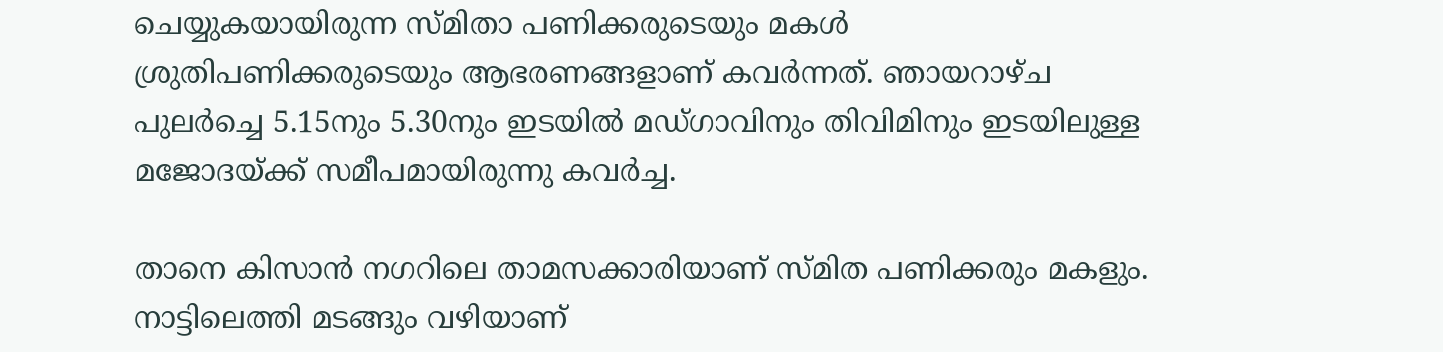ചെയ്യുകയായിരുന്ന സ്മിതാ പണിക്കരുടെയും മകൾ ശ്രുതിപണിക്കരുടെയും ആഭരണങ്ങളാണ് കവർന്നത്. ഞായറാഴ്ച പുലർച്ചെ 5.15നും 5.30നും ഇടയിൽ മഡ്ഗാവിനും തിവിമിനും ഇടയിലുള്ള മജോദയ്ക്ക് സമീപമായിരുന്നു കവർച്ച.

താനെ കിസാൻ നഗറിലെ താമസക്കാരിയാണ് സ്മിത പണിക്കരും മകളും. നാട്ടിലെത്തി മടങ്ങും വഴിയാണ്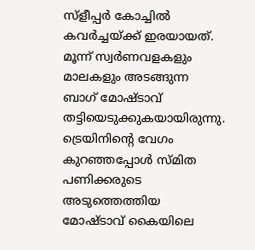സ്ളീപ്പർ കോച്ചിൽ കവർച്ചയ്ക്ക് ഇരയായത്. മൂന്ന് സ്വർണവളകളും മാലകളും അടങ്ങുന്ന ബാഗ് മോഷ്ടാവ് തട്ടിയെടുക്കുകയായിരുന്നു. ട്രെയിനിന്റെ വേഗം കുറഞ്ഞപ്പോൾ സ്മിത പണിക്കരുടെ അടുത്തെത്തിയ മോഷ്ടാവ് കൈയിലെ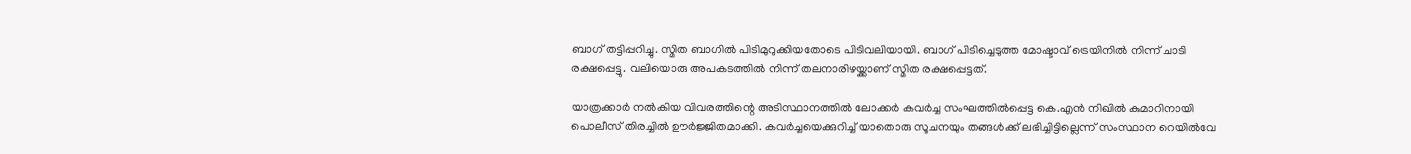ബാഗ് തട്ടിപ്പറിച്ചു. സ്മിത ബാഗിൽ പിടിമുറുക്കിയതോടെ പിടിവലിയായി. ബാഗ് പിടിച്ചെടുത്ത മോഷ്ടാവ് ട്രെയിനിൽ നിന്ന് ചാടി രക്ഷപ്പെട്ടു. വലിയൊരു അപകടത്തിൽ നിന്ന് തലനാരിഴയ്ക്കാണ് സ്മിത രക്ഷപ്പെട്ടത്.

യാത്രക്കാർ നൽകിയ വിവരത്തിന്റെ അടിസ്ഥാനത്തിൽ ലോക്കർ കവർച്ച സംഘത്തിൽപ്പെട്ട കെ.എൻ നിഖിൽ കുമാറിനായി പൊലീസ് തിരച്ചിൽ ഊർജ്ജിതമാക്കി. കവർച്ചയെക്കുറിച്ച് യാതൊരു സൂചനയും തങ്ങൾക്ക് ലഭിച്ചിട്ടില്ലെന്ന് സംസ്ഥാന റെയിൽവേ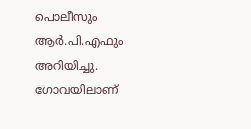പൊലീസും ആർ.പി.എഫും അറിയിച്ചു. ഗോവയിലാണ്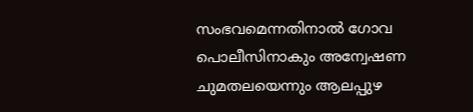സംഭവമെന്നതിനാൽ ഗോവ പൊലീസിനാകും അന്വേഷണ ചുമതലയെന്നും ആലപ്പുഴ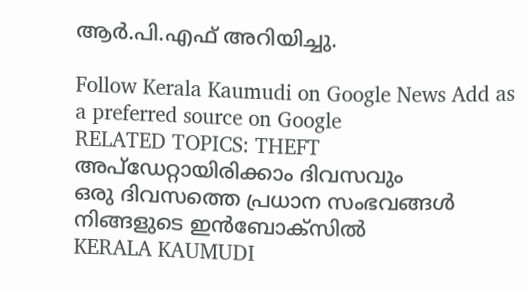ആർ.പി.എഫ് അറിയിച്ചു.

Follow Kerala Kaumudi on Google News Add as a preferred source on Google
RELATED TOPICS: THEFT
അപ്ഡേറ്റായിരിക്കാം ദിവസവും
ഒരു ദിവസത്തെ പ്രധാന സംഭവങ്ങൾ നിങ്ങളുടെ ഇൻബോക്സിൽ
KERALA KAUMUDI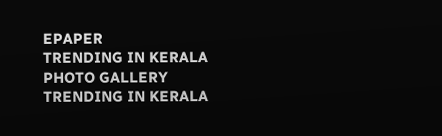EPAPER
TRENDING IN KERALA
PHOTO GALLERY
TRENDING IN KERALA